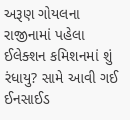અરૂણ ગોયલના રાજીનામાં પહેલા ઈલેક્શન કમિશનમાં શું રંધાયુ? સામે આવી ગઈ ઈનસાઈડ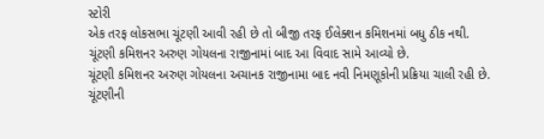સ્ટોરી
એક તરફ લોકસભા ચૂંટણી આવી રહી છે તો બીજી તરફ ઈલેક્શન કમિશનમાં બધુ ઠીક નથી. ચૂંટણી કમિશનર અરુણ ગોયલના રાજીનામાં બાદ આ વિવાદ સામે આવ્યો છે.
ચૂંટણી કમિશનર અરુણ ગોયલના અચાનક રાજીનામા બાદ નવી નિમણૂકોની પ્રક્રિયા ચાલી રહી છે. ચૂંટણીની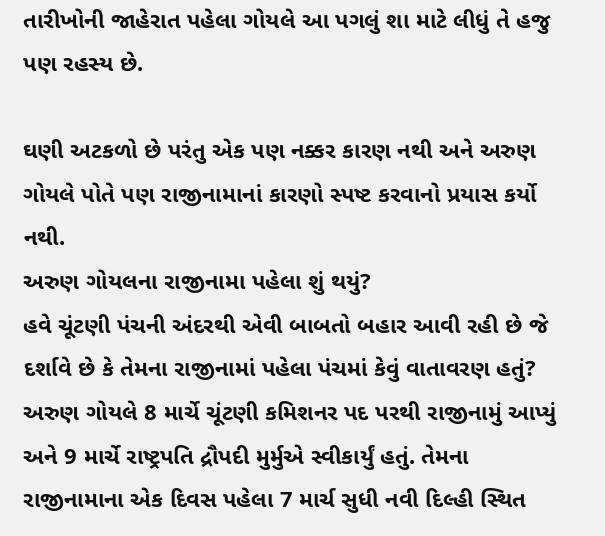તારીખોની જાહેરાત પહેલા ગોયલે આ પગલું શા માટે લીધું તે હજુ પણ રહસ્ય છે.

ઘણી અટકળો છે પરંતુ એક પણ નક્કર કારણ નથી અને અરુણ ગોયલે પોતે પણ રાજીનામાનાં કારણો સ્પષ્ટ કરવાનો પ્રયાસ કર્યો નથી.
અરુણ ગોયલના રાજીનામા પહેલા શું થયું?
હવે ચૂંટણી પંચની અંદરથી એવી બાબતો બહાર આવી રહી છે જે દર્શાવે છે કે તેમના રાજીનામાં પહેલા પંચમાં કેવું વાતાવરણ હતું?
અરુણ ગોયલે 8 માર્ચે ચૂંટણી કમિશનર પદ પરથી રાજીનામું આપ્યું અને 9 માર્ચે રાષ્ટ્રપતિ દ્રૌપદી મુર્મુએ સ્વીકાર્યું હતું. તેમના રાજીનામાના એક દિવસ પહેલા 7 માર્ચ સુધી નવી દિલ્હી સ્થિત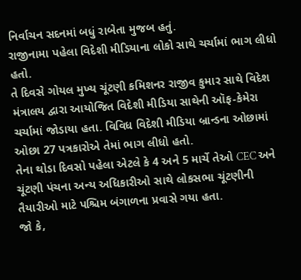નિર્વાચન સદનમાં બધું રાબેતા મુજબ હતું.
રાજીનામા પહેલા વિદેશી મીડિયાના લોકો સાથે ચર્ચામાં ભાગ લીધો હતો.
તે દિવસે ગોયલ મુખ્ય ચૂંટણી કમિશનર રાજીવ કુમાર સાથે વિદેશ મંત્રાલય દ્વારા આયોજિત વિદેશી મીડિયા સાથેની ઑફ-કેમેરા ચર્ચામાં જોડાયા હતા. વિવિધ વિદેશી મીડિયા બ્રાન્ડના ઓછામાં ઓછા 27 પત્રકારોએ તેમાં ભાગ લીધો હતો.
તેના થોડા દિવસો પહેલા એટલે કે 4 અને 5 માર્ચે તેઓ CEC અને ચૂંટણી પંચના અન્ય અધિકારીઓ સાથે લોકસભા ચૂંટણીની તૈયારીઓ માટે પશ્ચિમ બંગાળના પ્રવાસે ગયા હતા.
જો કે,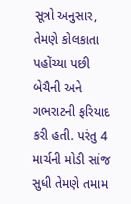સૂત્રો અનુસાર, તેમણે કોલકાતા પહોંચ્યા પછી બેચૈની અને ગભરાટની ફરિયાદ કરી હતી. પરંતુ 4 માર્ચની મોડી સાંજ સુધી તેમણે તમામ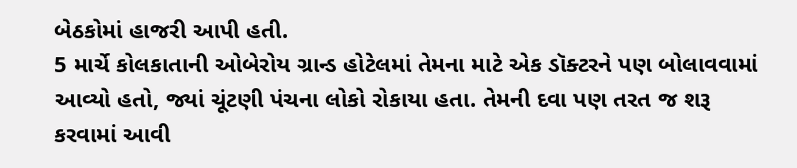બેઠકોમાં હાજરી આપી હતી.
5 માર્ચે કોલકાતાની ઓબેરોય ગ્રાન્ડ હોટેલમાં તેમના માટે એક ડૉક્ટરને પણ બોલાવવામાં આવ્યો હતો, જ્યાં ચૂંટણી પંચના લોકો રોકાયા હતા. તેમની દવા પણ તરત જ શરૂ કરવામાં આવી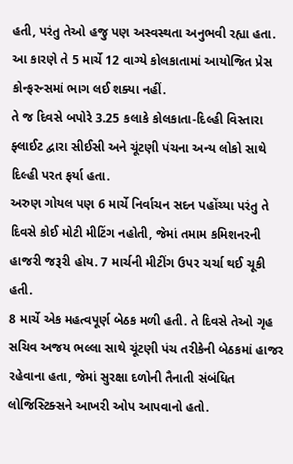હતી, પરંતુ તેઓ હજુ પણ અસ્વસ્થતા અનુભવી રહ્યા હતા. આ કારણે તે 5 માર્ચે 12 વાગ્યે કોલકાતામાં આયોજિત પ્રેસ કોન્ફરન્સમાં ભાગ લઈ શક્યા નહીં.
તે જ દિવસે બપોરે 3.25 કલાકે કોલકાતા-દિલ્હી વિસ્તારા ફ્લાઈટ દ્વારા સીઈસી અને ચૂંટણી પંચના અન્ય લોકો સાથે દિલ્હી પરત ફર્યા હતા.
અરુણ ગોયલ પણ 6 માર્ચે નિર્વાચન સદન પહોંચ્યા પરંતુ તે દિવસે કોઈ મોટી મીટિંગ નહોતી, જેમાં તમામ કમિશનરની હાજરી જરૂરી હોય. 7 માર્ચની મીટીંગ ઉપર ચર્ચા થઈ ચૂકી હતી.
8 માર્ચે એક મહત્વપૂર્ણ બેઠક મળી હતી. તે દિવસે તેઓ ગૃહ સચિવ અજય ભલ્લા સાથે ચૂંટણી પંચ તરીકેની બેઠકમાં હાજર રહેવાના હતા, જેમાં સુરક્ષા દળોની તૈનાતી સંબંધિત લોજિસ્ટિક્સને આખરી ઓપ આપવાનો હતો.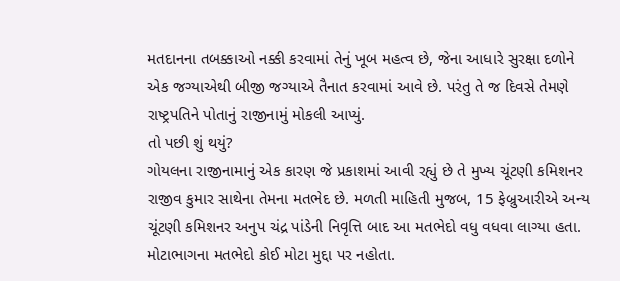મતદાનના તબક્કાઓ નક્કી કરવામાં તેનું ખૂબ મહત્વ છે, જેના આધારે સુરક્ષા દળોને એક જગ્યાએથી બીજી જગ્યાએ તૈનાત કરવામાં આવે છે. પરંતુ તે જ દિવસે તેમણે રાષ્ટ્રપતિને પોતાનું રાજીનામું મોકલી આપ્યું.
તો પછી શું થયું?
ગોયલના રાજીનામાનું એક કારણ જે પ્રકાશમાં આવી રહ્યું છે તે મુખ્ય ચૂંટણી કમિશનર રાજીવ કુમાર સાથેના તેમના મતભેદ છે. મળતી માહિતી મુજબ, 15 ફેબ્રુઆરીએ અન્ય ચૂંટણી કમિશનર અનુપ ચંદ્ર પાંડેની નિવૃત્તિ બાદ આ મતભેદો વધુ વધવા લાગ્યા હતા.
મોટાભાગના મતભેદો કોઈ મોટા મુદ્દા પર નહોતા.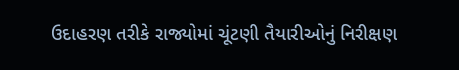ઉદાહરણ તરીકે રાજ્યોમાં ચૂંટણી તૈયારીઓનું નિરીક્ષણ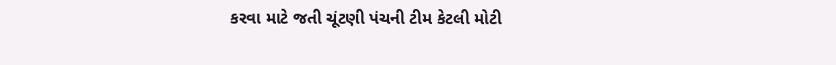કરવા માટે જતી ચૂંટણી પંચની ટીમ કેટલી મોટી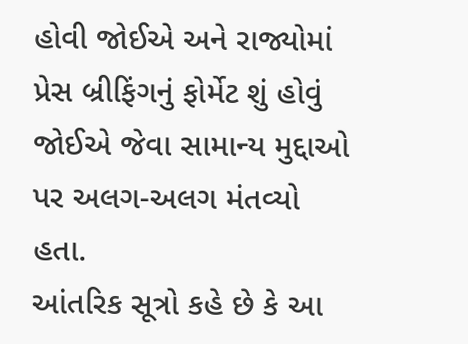હોવી જોઈએ અને રાજ્યોમાં પ્રેસ બ્રીફિંગનું ફોર્મેટ શું હોવું જોઈએ જેવા સામાન્ય મુદ્દાઓ પર અલગ-અલગ મંતવ્યો હતા.
આંતરિક સૂત્રો કહે છે કે આ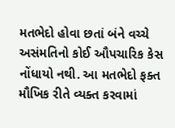મતભેદો હોવા છતાં બંને વચ્ચે અસંમતિનો કોઈ ઔપચારિક કેસ નોંધાયો નથી. આ મતભેદો ફક્ત મૌખિક રીતે વ્યક્ત કરવામાં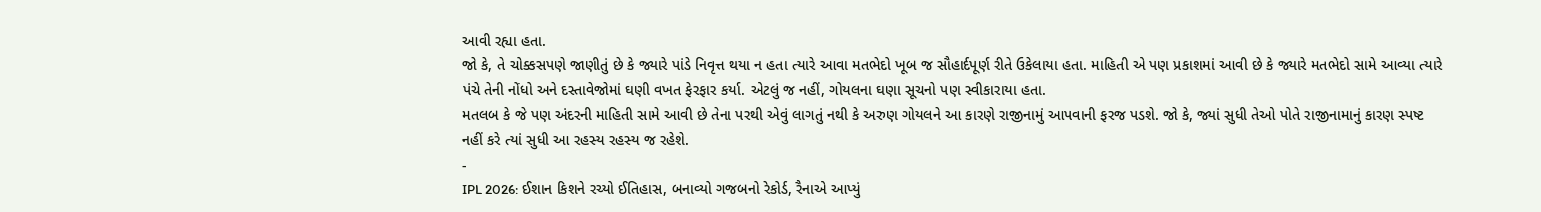આવી રહ્યા હતા.
જો કે, તે ચોક્કસપણે જાણીતું છે કે જ્યારે પાંડે નિવૃત્ત થયા ન હતા ત્યારે આવા મતભેદો ખૂબ જ સૌહાર્દપૂર્ણ રીતે ઉકેલાયા હતા. માહિતી એ પણ પ્રકાશમાં આવી છે કે જ્યારે મતભેદો સામે આવ્યા ત્યારે પંચે તેની નોંધો અને દસ્તાવેજોમાં ઘણી વખત ફેરફાર કર્યા. એટલું જ નહીં, ગોયલના ઘણા સૂચનો પણ સ્વીકારાયા હતા.
મતલબ કે જે પણ અંદરની માહિતી સામે આવી છે તેના પરથી એવું લાગતું નથી કે અરુણ ગોયલને આ કારણે રાજીનામું આપવાની ફરજ પડશે. જો કે, જ્યાં સુધી તેઓ પોતે રાજીનામાનું કારણ સ્પષ્ટ નહીં કરે ત્યાં સુધી આ રહસ્ય રહસ્ય જ રહેશે.
-
IPL 2026: ઈશાન કિશને રચ્યો ઈતિહાસ, બનાવ્યો ગજબનો રેકોર્ડ, રૈનાએ આપ્યું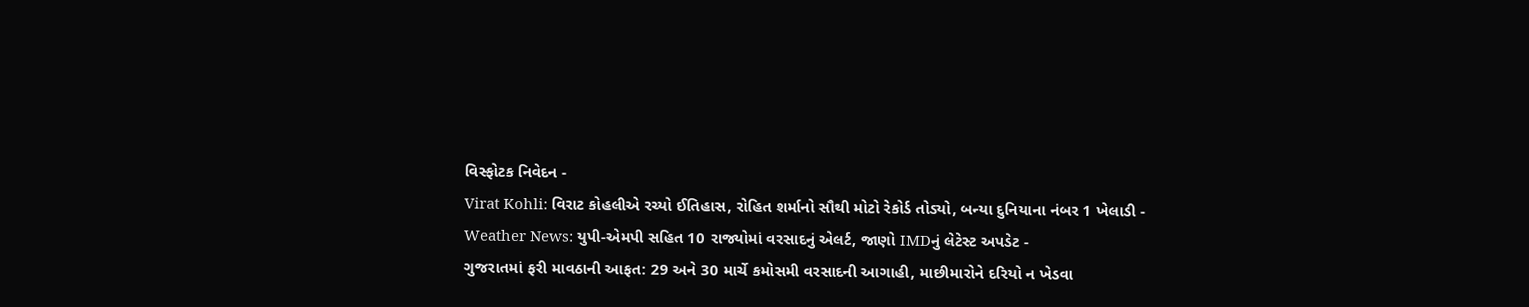વિસ્ફોટક નિવેદન -
Virat Kohli: વિરાટ કોહલીએ રચ્યો ઈતિહાસ, રોહિત શર્માનો સૌથી મોટો રેકોર્ડ તોડ્યો, બન્યા દુનિયાના નંબર 1 ખેલાડી -
Weather News: યુપી-એમપી સહિત 10 રાજ્યોમાં વરસાદનું એલર્ટ, જાણો IMDનું લેટેસ્ટ અપડેટ -
ગુજરાતમાં ફરી માવઠાની આફત: 29 અને 30 માર્ચે કમોસમી વરસાદની આગાહી, માછીમારોને દરિયો ન ખેડવા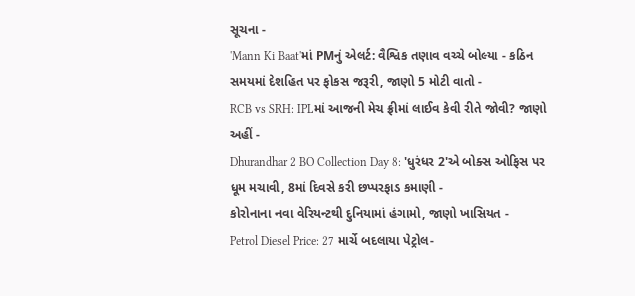સૂચના -
'Mann Ki Baat'માં PMનું એલર્ટ: વૈશ્વિક તણાવ વચ્ચે બોલ્યા - કઠિન સમયમાં દેશહિત પર ફોકસ જરૂરી, જાણો 5 મોટી વાતો -
RCB vs SRH: IPLમાં આજની મેચ ફ્રીમાં લાઈવ કેવી રીતે જોવી? જાણો અહીં -
Dhurandhar 2 BO Collection Day 8: 'ધુરંધર 2'એ બોક્સ ઓફિસ પર ધૂમ મચાવી, 8માં દિવસે કરી છપ્પરફાડ કમાણી -
કોરોનાના નવા વેરિયન્ટથી દુનિયામાં હંગામો, જાણો ખાસિયત -
Petrol Diesel Price: 27 માર્ચે બદલાયા પેટ્રોલ-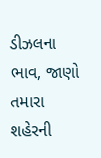ડીઝલના ભાવ, જાણો તમારા શહેરની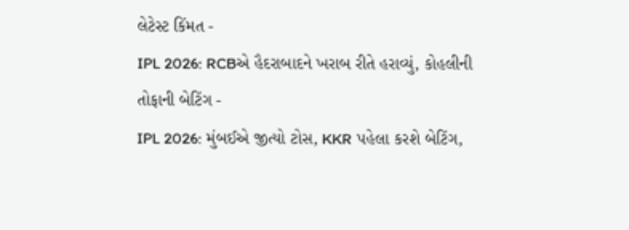લેટેસ્ટ કિંમત -
IPL 2026: RCBએ હૈદરાબાદને ખરાબ રીતે હરાવ્યું, કોહલીની તોફાની બેટિંગ -
IPL 2026: મુંબઈએ જીત્યો ટોસ, KKR પહેલા કરશે બેટિંગ,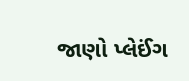જાણો પ્લેઈંગ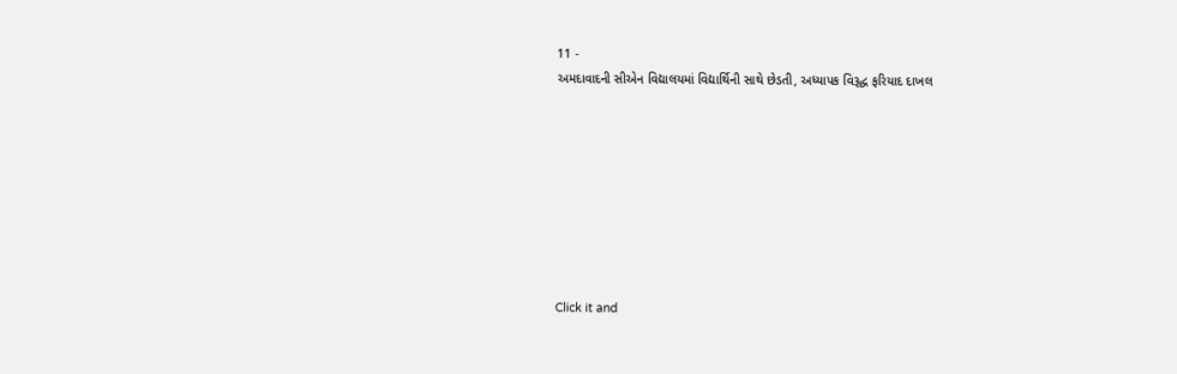11 -
અમદાવાદની સીએન વિદ્યાલયમાં વિદ્યાર્થિની સાથે છેડતી, અધ્યાપક વિરૂદ્ધ ફરિયાદ દાખલ








Click it and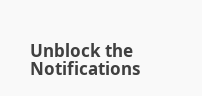Unblock the Notifications